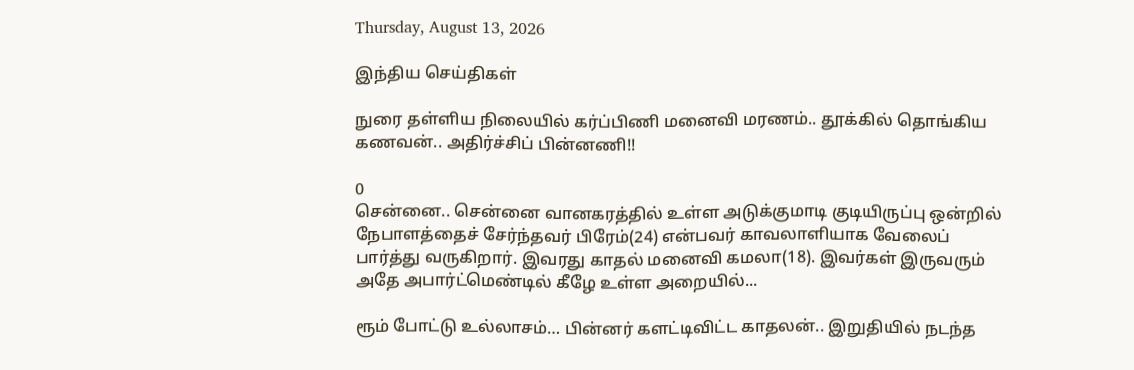Thursday, August 13, 2026

இந்திய செய்திகள்

நுரை தள்ளிய நிலையில் கர்ப்பிணி மனைவி மரணம்.. தூக்கில் தொங்கிய கணவன்.. அதிர்ச்சிப் பின்னணி!!

0
சென்னை.. சென்னை வானகரத்தில் உள்ள அடுக்குமாடி குடியிருப்பு ஒன்றில் நேபாளத்தைச் சேர்ந்தவர் பிரேம்(24) என்பவர் காவலாளியாக வேலைப் பார்த்து வருகிறார். இவரது காதல் மனைவி கமலா(18). இவர்கள் இருவரும் அதே அபார்ட்மெண்டில் கீழே உள்ள அறையில்...

ரூம் போட்டு உல்லாசம்… பின்னர் களட்டிவிட்ட காதலன்.. இறுதியில் நடந்த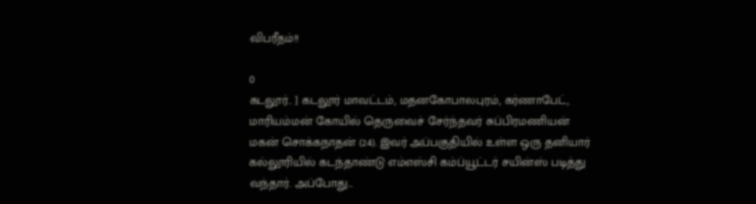விபரீதம்!!

0
கடலூர்.. ] கடலூர் மாவட்டம், மதனகோபாலபுரம், கர்ணாபேட், மாரியம்மன் கோயில் தெருவைச் சேர்ந்தவர் சுப்பிரமணியன் மகன் சொக்கநாதன் (24). இவர் அப்பகுதியில் உள்ள ஒரு தனியார் கல்லூரியில் கடந்தாண்டு எம்எஸ்சி கம்ப்யூட்டர் சயின்ஸ் படித்து வந்தார். அப்போது...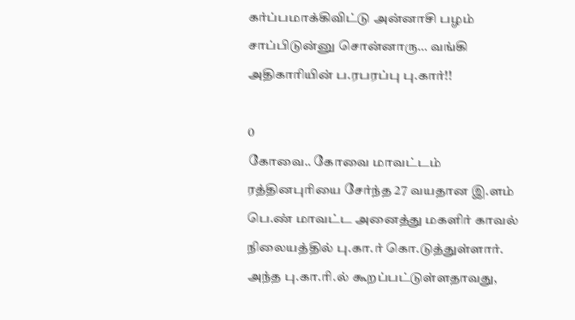கர்ப்பமாக்கிவிட்டு அன்னாசி பழம் சாப்பிடுன்னு சொன்னாரு… வங்கி அதிகாரியின் ப.ரபரப்பு பு.கார்!!

0
கோவை.. கோவை மாவட்டம் ரத்தினபுரியை சேர்ந்த 27 வயதான இ.ளம் பெ.ண் மாவட்ட அனைத்து மகளிர் காவல் நிலையத்தில் பு.கா.ர் கொ.டுத்துள்ளார். அந்த பு.கா.ரி.ல் கூறப்பட்டுள்ளதாவது,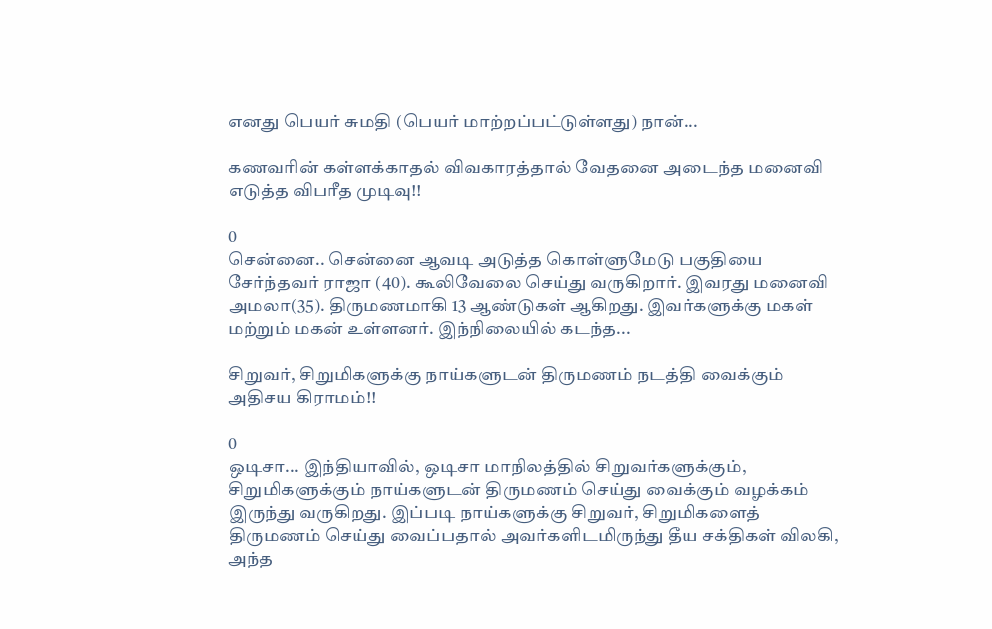எனது பெயர் சுமதி (பெயர் மாற்றப்பட்டுள்ளது) நான்...

கணவரின் கள்ளக்காதல் விவகாரத்தால் வேதனை அடைந்த மனைவி எடுத்த விபரீத முடிவு!!

0
சென்னை.. சென்னை ஆவடி அடுத்த கொள்ளுமேடு பகுதியை சேர்ந்தவர் ராஜா (40). கூலிவேலை செய்து வருகிறார். இவரது மனைவி அமலா(35). திருமணமாகி 13 ஆண்டுகள் ஆகிறது. இவர்களுக்கு மகள் மற்றும் மகன் உள்ளனர். இந்நிலையில் கடந்த...

சிறுவர், சிறுமிகளுக்கு நாய்களுடன் திருமணம் நடத்தி வைக்கும் அதிசய கிராமம்!!

0
ஒடிசா... இந்தியாவில், ஒடிசா மாநிலத்தில் சிறுவர்களுக்கும், சிறுமிகளுக்கும் நாய்களுடன் திருமணம் செய்து வைக்கும் வழக்கம் இருந்து வருகிறது. இப்படி நாய்களுக்கு சிறுவர், சிறுமிகளைத் திருமணம் செய்து வைப்பதால் அவர்களிடமிருந்து தீய சக்திகள் விலகி, அந்த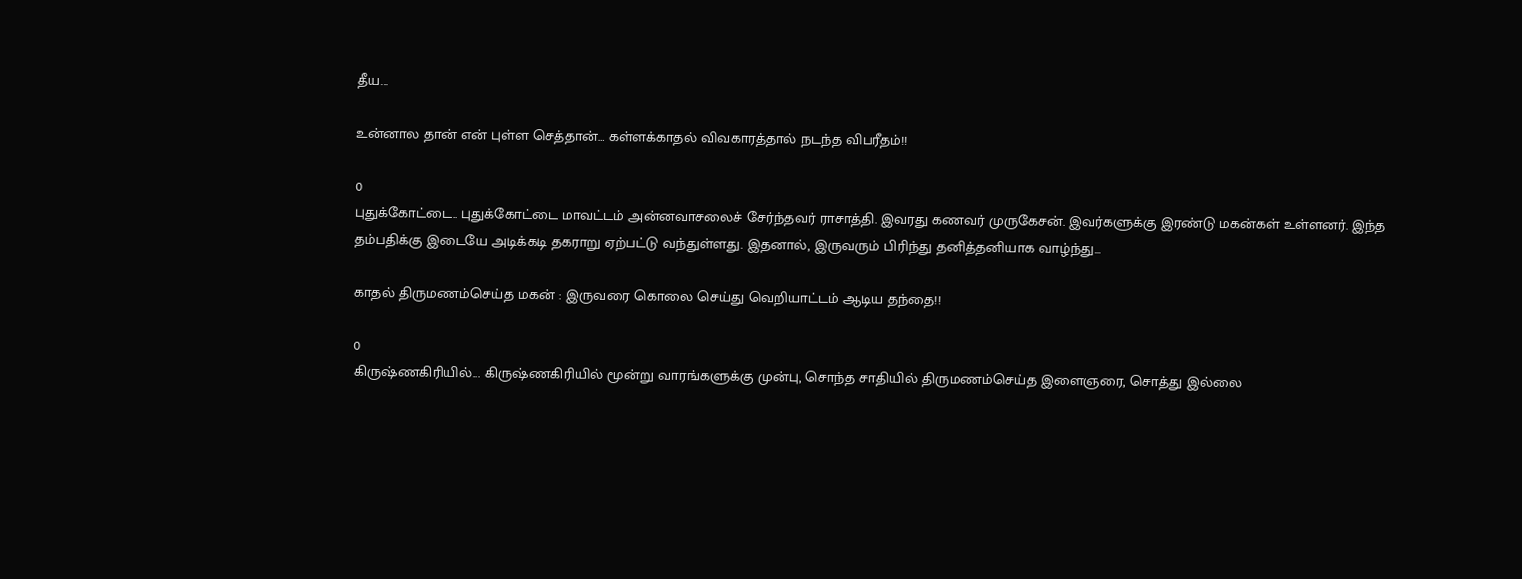தீய...

உன்னால தான் என் புள்ள செத்தான்… கள்ளக்காதல் விவகாரத்தால் நடந்த விபரீதம்!!

0
புதுக்கோட்டை.. புதுக்கோட்டை மாவட்டம் அன்னவாசலைச் சேர்ந்தவர் ராசாத்தி. இவரது கணவர் முருகேசன். இவர்களுக்கு இரண்டு மகன்கள் உள்ளனர். இந்த தம்பதிக்கு இடையே அடிக்கடி தகராறு ஏற்பட்டு வந்துள்ளது. இதனால், இருவரும் பிரிந்து தனித்தனியாக வாழ்ந்து...

காதல் திருமணம்செய்த மகன் : இருவரை கொலை செய்து வெறியாட்டம் ஆடிய தந்தை!!

0
கிருஷ்ணகிரியில்... கிருஷ்ணகிரியில் மூன்று வாரங்களுக்கு முன்பு, சொந்த சாதியில் திருமணம்செய்த இளைஞரை, சொத்து இல்லை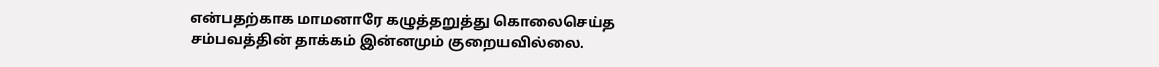என்பதற்காக மாமனாரே கழுத்தறுத்து கொலைசெய்த சம்பவத்தின் தாக்கம் இன்னமும் குறையவில்லை.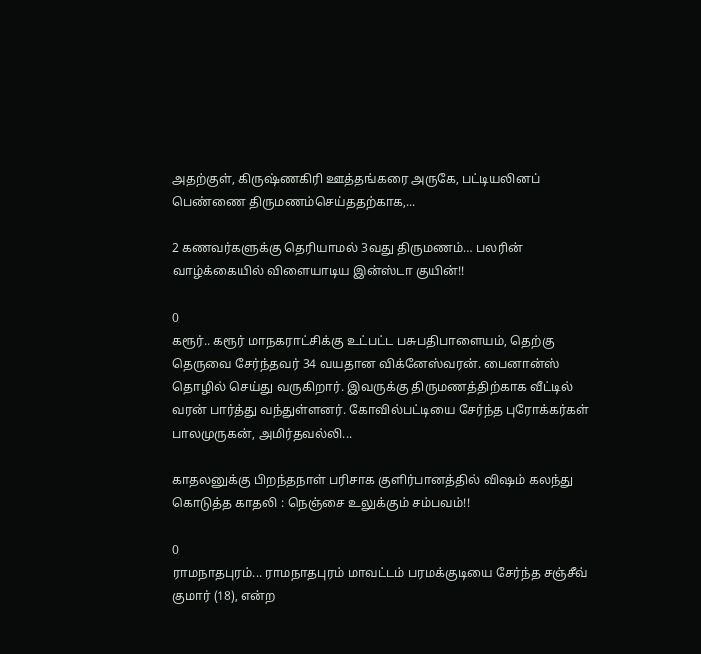அதற்குள், கிருஷ்ணகிரி ஊத்தங்கரை அருகே, பட்டியலினப் பெண்ணை திருமணம்செய்ததற்காக,...

2 கணவர்களுக்கு தெரியாமல் 3வது திருமணம்… பலரின் வாழ்க்கையில் விளையாடிய இன்ஸ்டா குயின்!!

0
கரூர்.. கரூர் மாநகராட்சிக்கு உட்பட்ட பசுபதிபாளையம், தெற்கு தெருவை சேர்ந்தவர் 34 வயதான விக்னேஸ்வரன். பைனான்ஸ் தொழில் செய்து வருகிறார். இவருக்கு திருமணத்திற்காக வீட்டில் வரன் பார்த்து வந்துள்ளனர். கோவில்பட்டியை சேர்ந்த புரோக்கர்கள் பாலமுருகன், அமிர்தவல்லி...

காதலனுக்கு பிறந்தநாள் பரிசாக குளிர்பானத்தில் விஷம் கலந்து கொடுத்த காதலி : நெஞ்சை உலுக்கும் சம்பவம்!!

0
ராமநாதபுரம்... ராமநாதபுரம் மாவட்டம் பரமக்குடியை சேர்ந்த சஞ்சீவ் குமார் (18), என்ற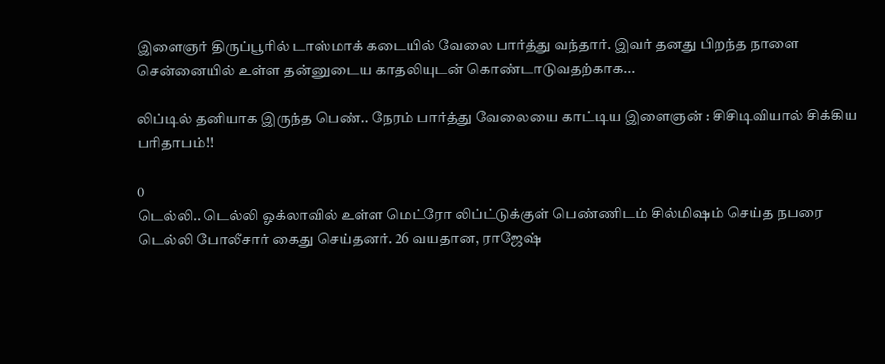இளைஞர் திருப்பூரில் டாஸ்மாக் கடையில் வேலை பார்த்து வந்தார். இவர் தனது பிறந்த நாளை சென்னையில் உள்ள தன்னுடைய காதலியுடன் கொண்டாடுவதற்காக...

லிப்டில் தனியாக இருந்த பெண்.. நேரம் பார்த்து வேலையை காட்டிய இளைஞன் : சிசிடிவியால் சிக்கிய பரிதாபம்!!

0
டெல்லி.. டெல்லி ஓக்லாவில் உள்ள மெட்ரோ லிப்ட்டுக்குள் பெண்ணிடம் சில்மிஷம் செய்த நபரை டெல்லி போலீசார் கைது செய்தனர். 26 வயதான, ராஜேஷ்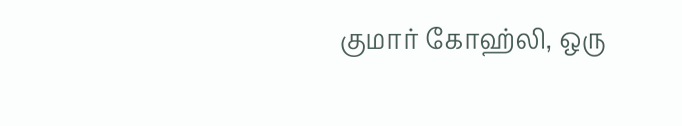குமார் கோஹ்லி, ஒரு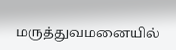மருத்துவமனையில்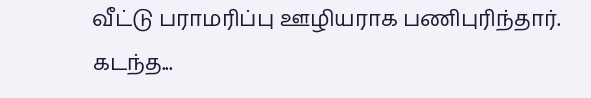வீட்டு பராமரிப்பு ஊழியராக பணிபுரிந்தார். கடந்த...